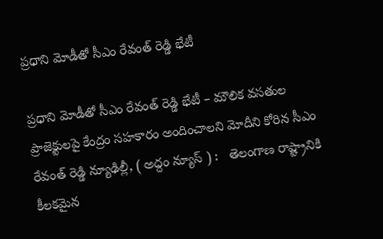ప్రధాని మోడీతో సీఎం రేవంత్ రెడ్డి భేటీ

ప్రధాని మోడీతో సీఎం రేవంత్ రెడ్డి భేటీ – మౌలిక వసతుల ప్రాజెక్టులపై కేంద్రం సహకారం అందించాలని మోదీని కోరిన సీఎం రేవంత్ రెడ్డి న్యూఢిల్లీ, ( అద్దం న్యూస్ ) :   తెలంగాణ రాష్ట్రానికి కీలకమైన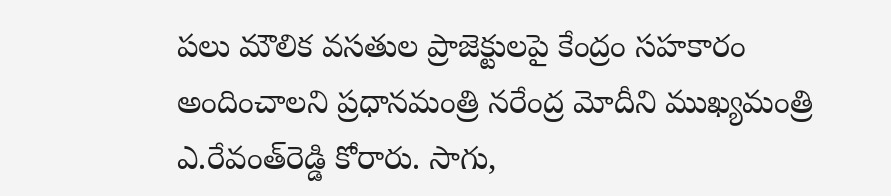పలు మౌలిక వసతుల ప్రాజెక్టులపై కేంద్రం సహకారం అందించాలని ప్రధానమంత్రి నరేంద్ర మోదీని ముఖ్యమంత్రి ఎ.రేవంత్‌రెడ్డి కోరారు. సాగు,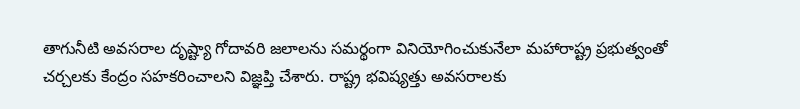తాగునీటి అవసరాల దృష్ట్యా గోదావరి జలాలను సమర్థంగా వినియోగించుకునేలా మహారాష్ట్ర ప్రభుత్వంతో చర్చలకు కేంద్రం సహకరించాలని విజ్ఞప్తి చేశారు. రాష్ట్ర భవిష్యత్తు అవసరాలకు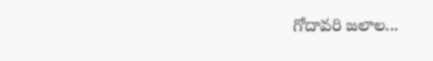గోదావరి జలాల...